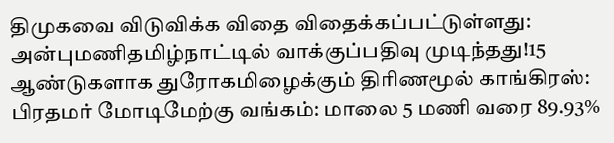திமுகவை விடுவிக்க விதை விதைக்கப்பட்டுள்ளது: அன்புமணிதமிழ்நாட்டில் வாக்குப்பதிவு முடிந்தது!15 ஆண்டுகளாக துரோகமிழைக்கும் திரிணமூல் காங்கிரஸ்: பிரதமர் மோடிமேற்கு வங்கம்: மாலை 5 மணி வரை 89.93%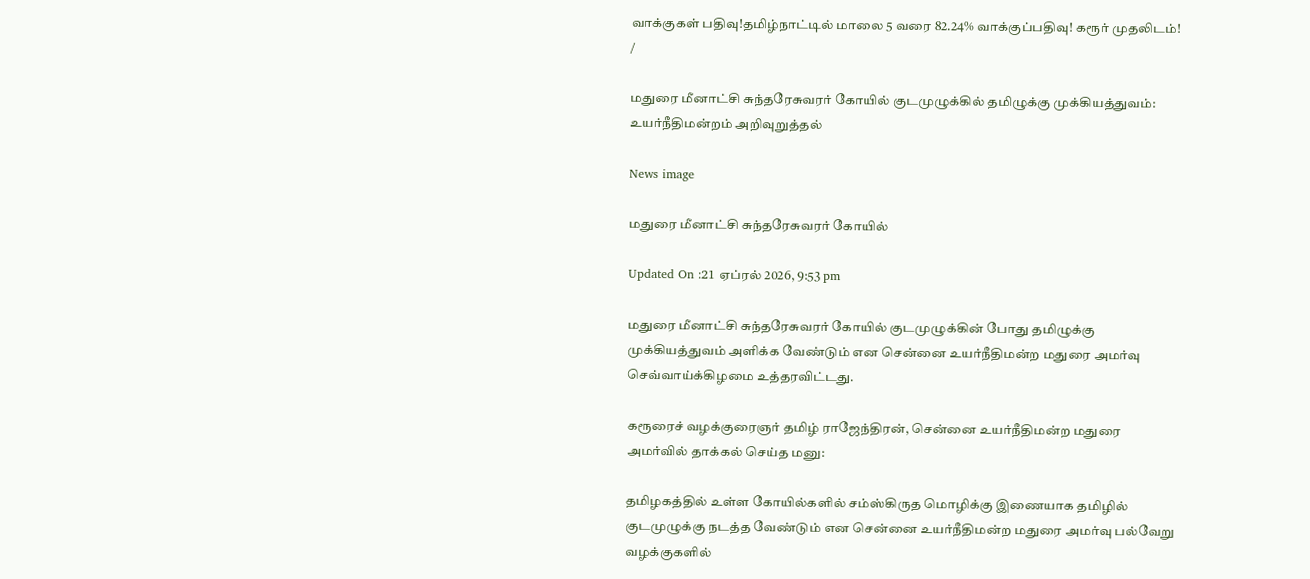வாக்குகள் பதிவு!தமிழ்நாட்டில் மாலை 5 வரை 82.24% வாக்குப்பதிவு! கரூர் முதலிடம்!
/

மதுரை மீனாட்சி சுந்தரேசுவரர் கோயில் குடமுழுக்கில் தமிழுக்கு முக்கியத்துவம்: உயர்நீதிமன்றம் அறிவுறுத்தல்

News image

மதுரை மீனாட்சி சுந்தரேசுவரர் கோயில்

Updated On :21 ஏப்ரல் 2026, 9:53 pm

மதுரை மீனாட்சி சுந்தரேசுவரர் கோயில் குடமுழுக்கின் போது தமிழுக்கு முக்கியத்துவம் அளிக்க வேண்டும் என சென்னை உயர்நீதிமன்ற மதுரை அமர்வு செவ்வாய்க்கிழமை உத்தரவிட்டது.

கரூரைச் வழக்குரைஞர் தமிழ் ராஜேந்திரன், சென்னை உயர்நீதிமன்ற மதுரை அமர்வில் தாக்கல் செய்த மனு:

தமிழகத்தில் உள்ள கோயில்களில் சம்ஸ்கிருத மொழிக்கு இணையாக தமிழில் குடமுழுக்கு நடத்த வேண்டும் என சென்னை உயர்நீதிமன்ற மதுரை அமர்வு பல்வேறு வழக்குகளில்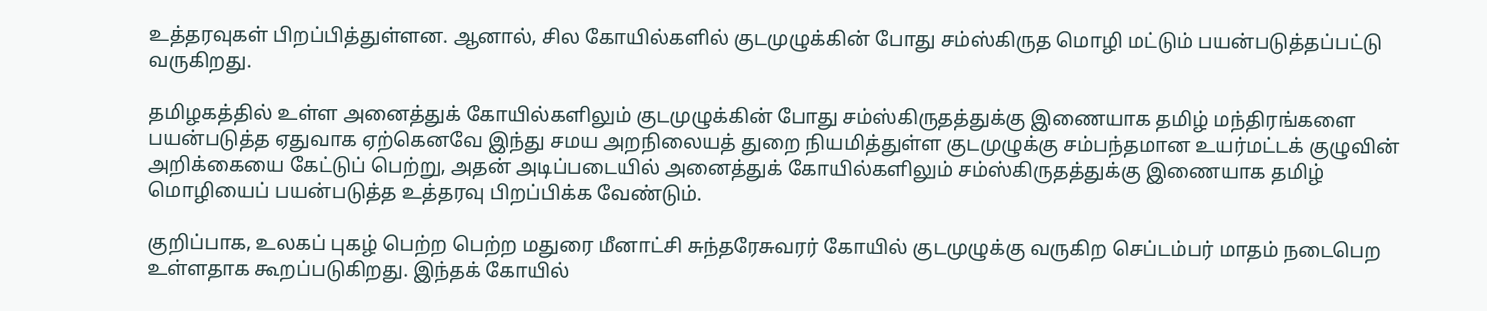உத்தரவுகள் பிறப்பித்துள்ளன. ஆனால், சில கோயில்களில் குடமுழுக்கின் போது சம்ஸ்கிருத மொழி மட்டும் பயன்படுத்தப்பட்டு வருகிறது.

தமிழகத்தில் உள்ள அனைத்துக் கோயில்களிலும் குடமுழுக்கின் போது சம்ஸ்கிருதத்துக்கு இணையாக தமிழ் மந்திரங்களை பயன்படுத்த ஏதுவாக ஏற்கெனவே இந்து சமய அறநிலையத் துறை நியமித்துள்ள குடமுழுக்கு சம்பந்தமான உயர்மட்டக் குழுவின் அறிக்கையை கேட்டுப் பெற்று, அதன் அடிப்படையில் அனைத்துக் கோயில்களிலும் சம்ஸ்கிருதத்துக்கு இணையாக தமிழ் மொழியைப் பயன்படுத்த உத்தரவு பிறப்பிக்க வேண்டும்.

குறிப்பாக, உலகப் புகழ் பெற்ற பெற்ற மதுரை மீனாட்சி சுந்தரேசுவரர் கோயில் குடமுழுக்கு வருகிற செப்டம்பர் மாதம் நடைபெற உள்ளதாக கூறப்படுகிறது. இந்தக் கோயில்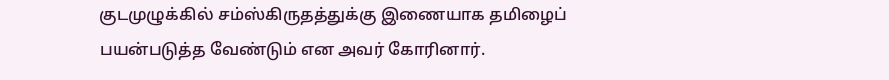குடமுழுக்கில் சம்ஸ்கிருதத்துக்கு இணையாக தமிழைப் பயன்படுத்த வேண்டும் என அவர் கோரினார்.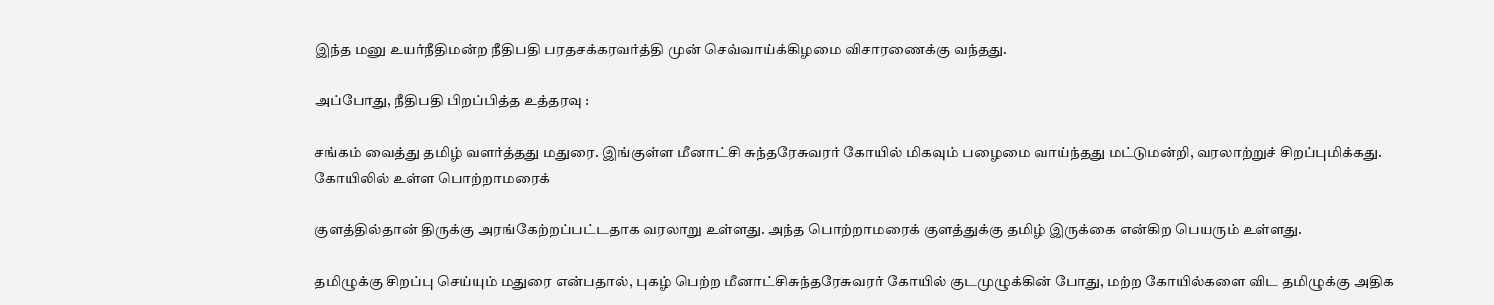இந்த மனு உயர்நீதிமன்ற நீதிபதி பரதசக்கரவர்த்தி முன் செவ்வாய்க்கிழமை விசாரணைக்கு வந்தது.

அப்போது, நீதிபதி பிறப்பித்த உத்தரவு :

சங்கம் வைத்து தமிழ் வளர்த்தது மதுரை. இங்குள்ள மீனாட்சி சுந்தரேசுவரர் கோயில் மிகவும் பழைமை வாய்ந்தது மட்டுமன்றி, வரலாற்றுச் சிறப்புமிக்கது. கோயிலில் உள்ள பொற்றாமரைக்

குளத்தில்தான் திருக்கு அரங்கேற்றப்பட்டதாக வரலாறு உள்ளது. அந்த பொற்றாமரைக் குளத்துக்கு தமிழ் இருக்கை என்கிற பெயரும் உள்ளது.

தமிழுக்கு சிறப்பு செய்யும் மதுரை என்பதால், புகழ் பெற்ற மீனாட்சிசுந்தரேசுவரர் கோயில் குடமுழுக்கின் போது, மற்ற கோயில்களை விட தமிழுக்கு அதிக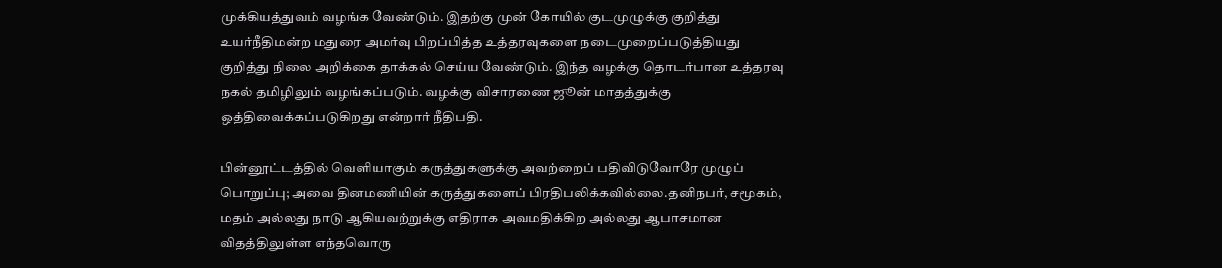முக்கியத்துவம் வழங்க வேண்டும். இதற்கு முன் கோயில் குடமுழுக்கு குறித்து உயர்நீதிமன்ற மதுரை அமர்வு பிறப்பித்த உத்தரவுகளை நடைமுறைப்படுத்தியது குறித்து நிலை அறிக்கை தாக்கல் செய்ய வேண்டும். இந்த வழக்கு தொடர்பான உத்தரவு நகல் தமிழிலும் வழங்கப்படும். வழக்கு விசாரணை ஜூன் மாதத்துக்கு ஒத்திவைக்கப்படுகிறது என்றார் நீதிபதி.

பின்னூட்டத்தில் வெளியாகும் கருத்துகளுக்கு அவற்றைப் பதிவிடுவோரே முழுப் பொறுப்பு; அவை தினமணியின் கருத்துகளைப் பிரதிபலிக்கவில்லை.தனிநபர், சமூகம், மதம் அல்லது நாடு ஆகியவற்றுக்கு எதிராக அவமதிக்கிற அல்லது ஆபாசமான விதத்திலுள்ள எந்தவொரு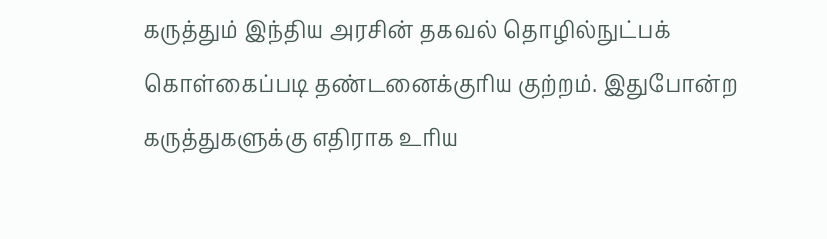கருத்தும் இந்திய அரசின் தகவல் தொழில்நுட்பக் கொள்கைப்படி தண்டனைக்குரிய குற்றம். இதுபோன்ற கருத்துகளுக்கு எதிராக உரிய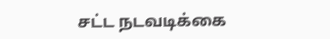சட்ட நடவடிக்கை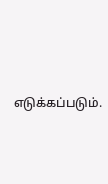எடுக்கப்படும்.